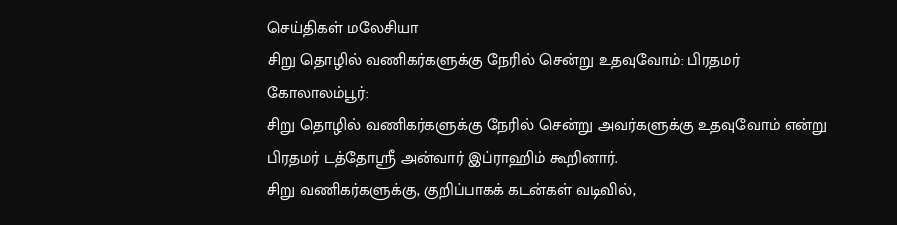செய்திகள் மலேசியா
சிறு தொழில் வணிகர்களுக்கு நேரில் சென்று உதவுவோம்: பிரதமர்
கோலாலம்பூர்:
சிறு தொழில் வணிகர்களுக்கு நேரில் சென்று அவர்களுக்கு உதவுவோம் என்று பிரதமர் டத்தோஸ்ரீ அன்வார் இப்ராஹிம் கூறினார்.
சிறு வணிகர்களுக்கு, குறிப்பாகக் கடன்கள் வடிவில்,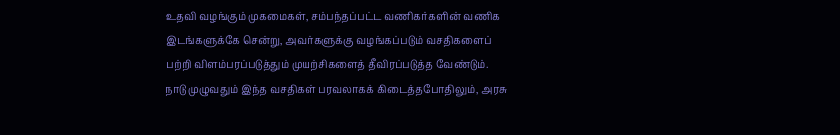உதவி வழங்கும் முகமைகள், சம்பந்தப்பட்ட வணிகர்களின் வணிக இடங்களுக்கே சென்று, அவர்களுக்கு வழங்கப்படும் வசதிகளைப் பற்றி விளம்பரப்படுத்தும் முயற்சிகளைத் தீவிரப்படுத்த வேண்டும்.
நாடு முழுவதும் இந்த வசதிகள் பரவலாகக் கிடைத்தபோதிலும், அரசு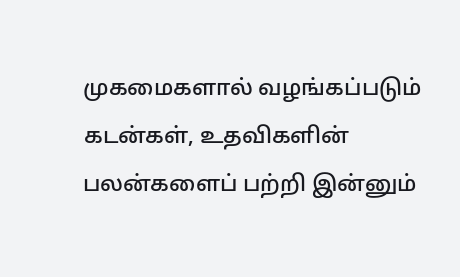முகமைகளால் வழங்கப்படும் கடன்கள், உதவிகளின் பலன்களைப் பற்றி இன்னும்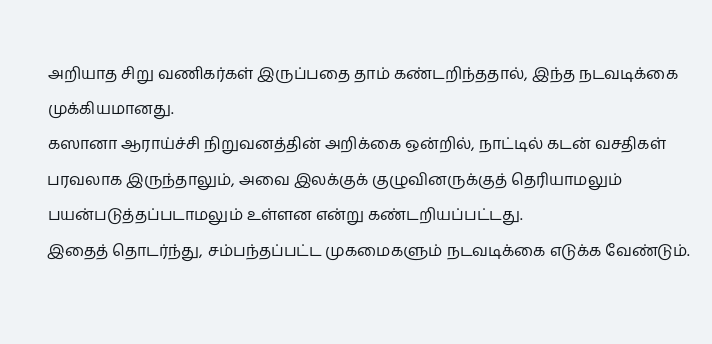அறியாத சிறு வணிகர்கள் இருப்பதை தாம் கண்டறிந்ததால், இந்த நடவடிக்கை முக்கியமானது.
கஸானா ஆராய்ச்சி நிறுவனத்தின் அறிக்கை ஒன்றில், நாட்டில் கடன் வசதிகள் பரவலாக இருந்தாலும், அவை இலக்குக் குழுவினருக்குத் தெரியாமலும் பயன்படுத்தப்படாமலும் உள்ளன என்று கண்டறியப்பட்டது.
இதைத் தொடர்ந்து, சம்பந்தப்பட்ட முகமைகளும் நடவடிக்கை எடுக்க வேண்டும்.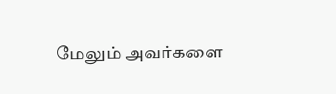மேலும் அவர்களை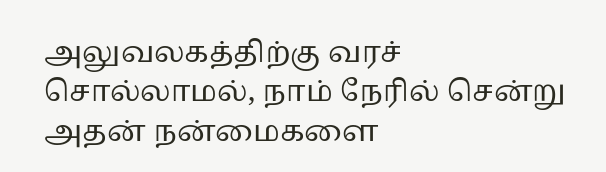அலுவலகத்திற்கு வரச் சொல்லாமல், நாம் நேரில் சென்று அதன் நன்மைகளை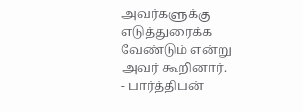அவர்களுக்கு எடுத்துரைக்க வேண்டும் என்று அவர் கூறினார்.
- பார்த்திபன்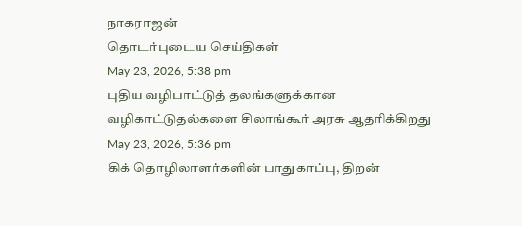நாகராஜன்
தொடர்புடைய செய்திகள்
May 23, 2026, 5:38 pm
புதிய வழிபாட்டுத் தலங்களுக்கான வழிகாட்டுதல்களை சிலாங்கூர் அரசு ஆதரிக்கிறது
May 23, 2026, 5:36 pm
கிக் தொழிலாளர்களின் பாதுகாப்பு, திறன்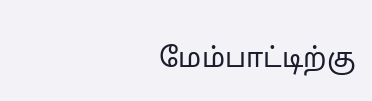மேம்பாட்டிற்கு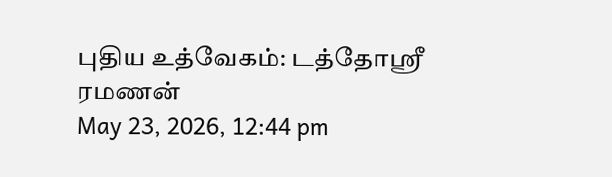புதிய உத்வேகம்: டத்தோஸ்ரீ ரமணன்
May 23, 2026, 12:44 pm